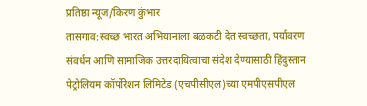प्रतिष्ठा न्यूज/किरण कुंभार
तासगाव:स्वच्छ भारत अभियानाला बळकटी देत स्वच्छता, पर्यावरण संवर्धन आणि सामाजिक उत्तरदायित्वाचा संदेश देण्यासाठी हिंदुस्तान पेट्रोलियम कॉर्पोरेशन लिमिटेड (एचपीसीएल)च्या एमपीएसपीएल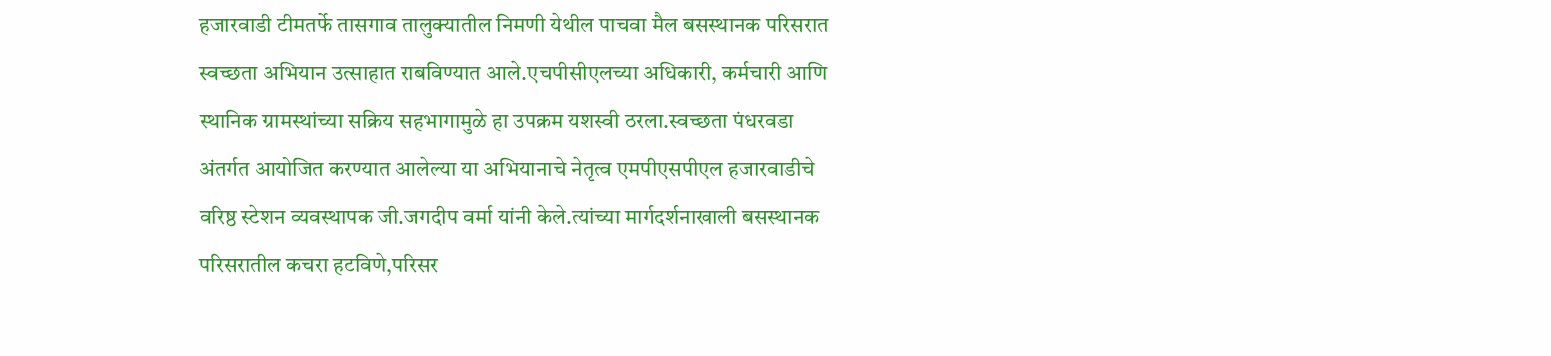हजारवाडी टीमतर्फे तासगाव तालुक्यातील निमणी येथील पाचवा मैल बसस्थानक परिसरात स्वच्छता अभियान उत्साहात राबविण्यात आले.एचपीसीएलच्या अधिकारी, कर्मचारी आणि स्थानिक ग्रामस्थांच्या सक्रिय सहभागामुळे हा उपक्रम यशस्वी ठरला.स्वच्छता पंधरवडा अंतर्गत आयोजित करण्यात आलेल्या या अभियानाचे नेतृत्व एमपीएसपीएल हजारवाडीचे वरिष्ठ स्टेशन व्यवस्थापक जी.जगदीप वर्मा यांनी केले.त्यांच्या मार्गदर्शनाखाली बसस्थानक परिसरातील कचरा हटविणे,परिसर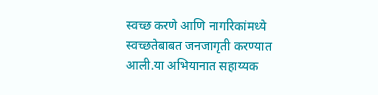स्वच्छ करणे आणि नागरिकांमध्ये स्वच्छतेबाबत जनजागृती करण्यात आली.या अभियानात सहाय्यक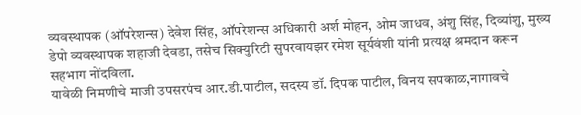व्यवस्थापक (ऑपरेशन्स) देवेश सिंह, ऑपरेशन्स अधिकारी अर्श मोहन, ओम जाधव, अंशु सिंह, दिव्यांशु, मुख्य डेपो व्यवस्थापक शहाजी देवडा, तसेच सिक्युरिटी सुपरवायझर रमेश सूर्यवंशी यांनी प्रत्यक्ष श्रमदान करून सहभाग नोंदविला.
यावेळी निमणीचे माजी उपसरपंच आर.डी.पाटील, सदस्य डॉ. दिपक पाटील, विनय सपकाळ,नागावचे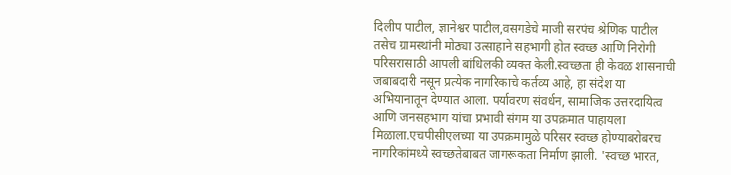दिलीप पाटील, ज्ञानेश्वर पाटील,वसगडेचे माजी सरपंच श्रेणिक पाटील तसेच ग्रामस्थांनी मोठ्या उत्साहाने सहभागी होत स्वच्छ आणि निरोगी परिसरासाठी आपली बांधिलकी व्यक्त केली.स्वच्छता ही केवळ शासनाची जबाबदारी नसून प्रत्येक नागरिकाचे कर्तव्य आहे, हा संदेश या अभियानातून देण्यात आला. पर्यावरण संवर्धन, सामाजिक उत्तरदायित्व आणि जनसहभाग यांचा प्रभावी संगम या उपक्रमात पाहायला मिळाला.एचपीसीएलच्या या उपक्रमामुळे परिसर स्वच्छ होण्याबरोबरच नागरिकांमध्ये स्वच्छतेबाबत जागरूकता निर्माण झाली. 'स्वच्छ भारत,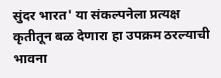सुंदर भारत' या संकल्पनेला प्रत्यक्ष कृतीतून बळ देणारा हा उपक्रम ठरल्याची भावना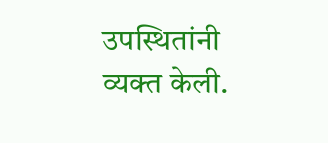उपस्थितांनी व्यक्त केली.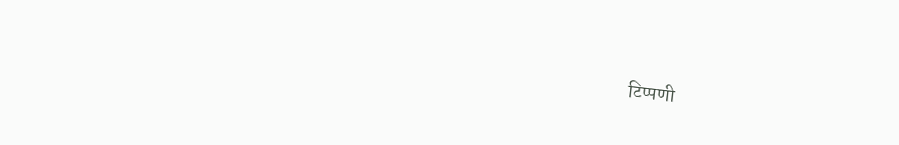टिप्पणी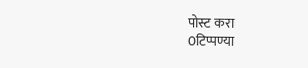पोस्ट करा
0टिप्पण्या